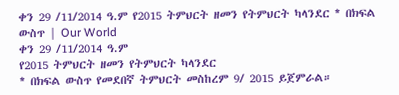ቀን 29 /11/2014 ዓ.ም የ2015 ትምህርት ዘመን የትምህርት ካላንደር * በክፍል ውስጥ | Our World
ቀን 29 /11/2014 ዓ.ም
የ2015 ትምህርት ዘመን የትምህርት ካላንደር
* በክፍል ውስጥ የመደበኛ ትምህርት መስከረም 9/ 2015 ይጀምራል።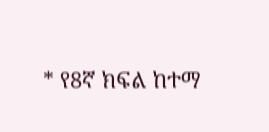* የ8ኛ ክፍል ከተማ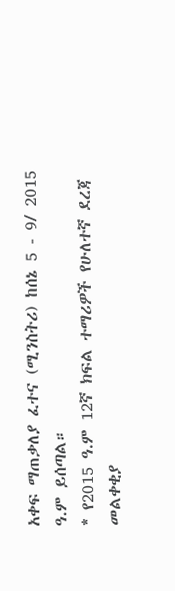አቀፍ ማጠቃለያ ፈተና (ሚንስትሪ) ከሰኔ 5 - 9/ 2015 ዓ.ም ይሰጣል።
* የ2015 ዓ.ም 12ኛ ክፍል ተማሪዎች የሁለተኛ ደረጃ መልቀቂያ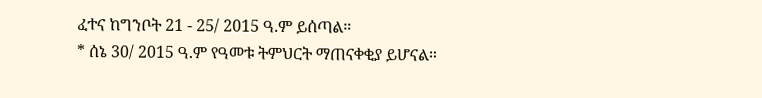ፈተና ከግንቦት 21 - 25/ 2015 ዓ.ም ይሰጣል።
* ሰኔ 30/ 2015 ዓ.ም የዓመቱ ትምህርት ማጠናቀቂያ ይሆናል።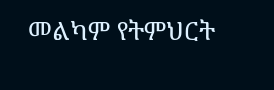መልካም የትምህርት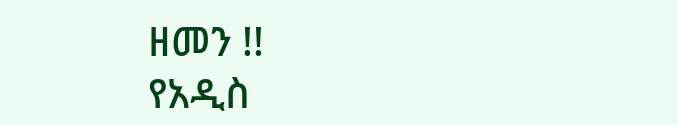ዘመን !!
የአዲስ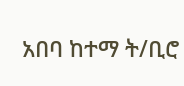አበባ ከተማ ት/ቢሮ